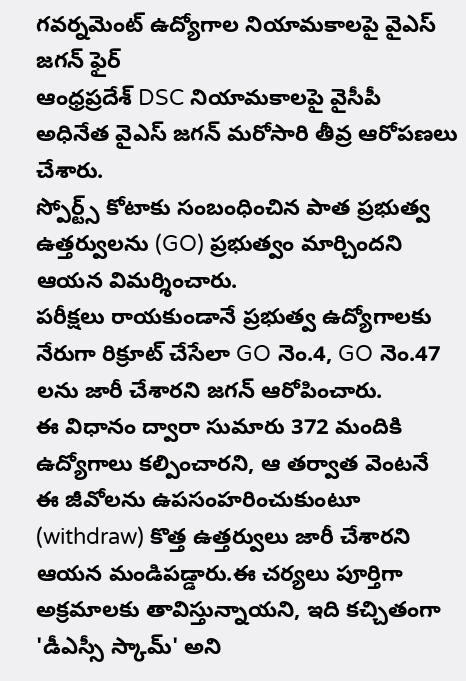గవర్నమెంట్ ఉద్యోగాల నియామకాలపై వైఎస్ జగన్ ఫైర్
ఆంధ్రప్రదేశ్ DSC నియామకాలపై వైసీపీ అధినేత వైఎస్ జగన్ మరోసారి తీవ్ర ఆరోపణలు చేశారు.
స్పోర్ట్స్ కోటాకు సంబంధించిన పాత ప్రభుత్వ ఉత్తర్వులను (GO) ప్రభుత్వం మార్చిందని ఆయన విమర్శించారు.
పరీక్షలు రాయకుండానే ప్రభుత్వ ఉద్యోగాలకు నేరుగా రిక్రూట్ చేసేలా GO నెం.4, GO నెం.47 లను జారీ చేశారని జగన్ ఆరోపించారు.
ఈ విధానం ద్వారా సుమారు 372 మందికి ఉద్యోగాలు కల్పించారని, ఆ తర్వాత వెంటనే ఈ జీవోలను ఉపసంహరించుకుంటూ (withdraw) కొత్త ఉత్తర్వులు జారీ చేశారని ఆయన మండిపడ్డారు.ఈ చర్యలు పూర్తిగా అక్రమాలకు తావిస్తున్నాయని, ఇది కచ్చితంగా 'డీఎస్సీ స్కామ్' అని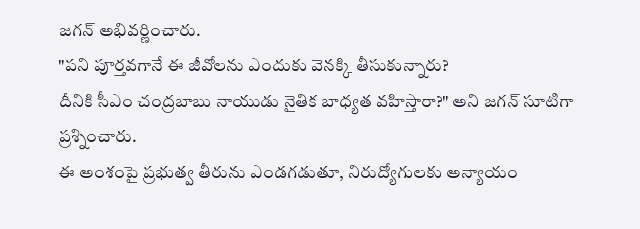జగన్ అభివర్ణించారు.
"పని పూర్తవగానే ఈ జీవోలను ఎందుకు వెనక్కి తీసుకున్నారు?
దీనికి సీఎం చంద్రబాబు నాయుడు నైతిక బాధ్యత వహిస్తారా?" అని జగన్ సూటిగా ప్రశ్నించారు.
ఈ అంశంపై ప్రభుత్వ తీరును ఎండగడుతూ, నిరుద్యోగులకు అన్యాయం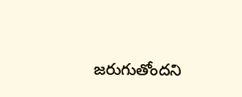జరుగుతోందని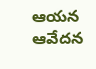ఆయన ఆవేదన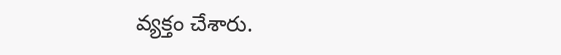వ్యక్తం చేశారు.